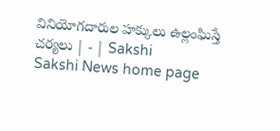వినియోగదారుల హక్కులు ఉల్లంఘిస్తే చర్యలు | - | Sakshi
Sakshi News home page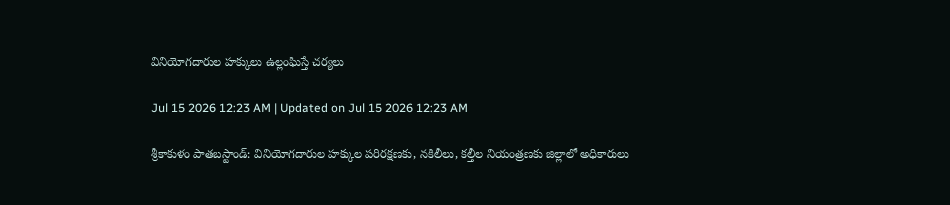వినియోగదారుల హక్కులు ఉల్లంఘిస్తే చర్యలు

Jul 15 2026 12:23 AM | Updated on Jul 15 2026 12:23 AM

శ్రీకాకుళం పాతబస్టాండ్‌: వినియోగదారుల హక్కుల పరిరక్షణకు, నకిలీలు, కల్తీల నియంత్రణకు జిల్లాలో అధికారులు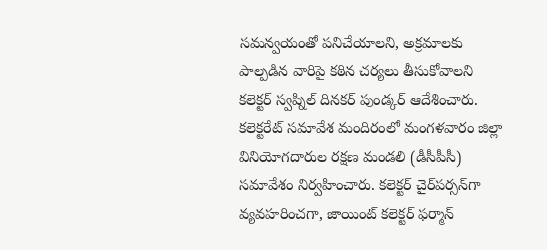సమన్వయంతో పనిచేయాలని, అక్రమాలకు పాల్పడిన వారిపై కఠిన చర్యలు తీసుకోవాలని కలెక్టర్‌ స్వప్నిల్‌ దినకర్‌ పుండ్కర్‌ ఆదేశించారు. కలెక్టరేట్‌ సమావేశ మందిరంలో మంగళవారం జిల్లా వినియోగదారుల రక్షణ మండలి (డీసీపీసీ) సమావేశం నిర్వహించారు. కలెక్టర్‌ చైర్‌పర్సన్‌గా వ్యవహరించగా, జాయింట్‌ కలెక్టర్‌ ఫర్మాన్‌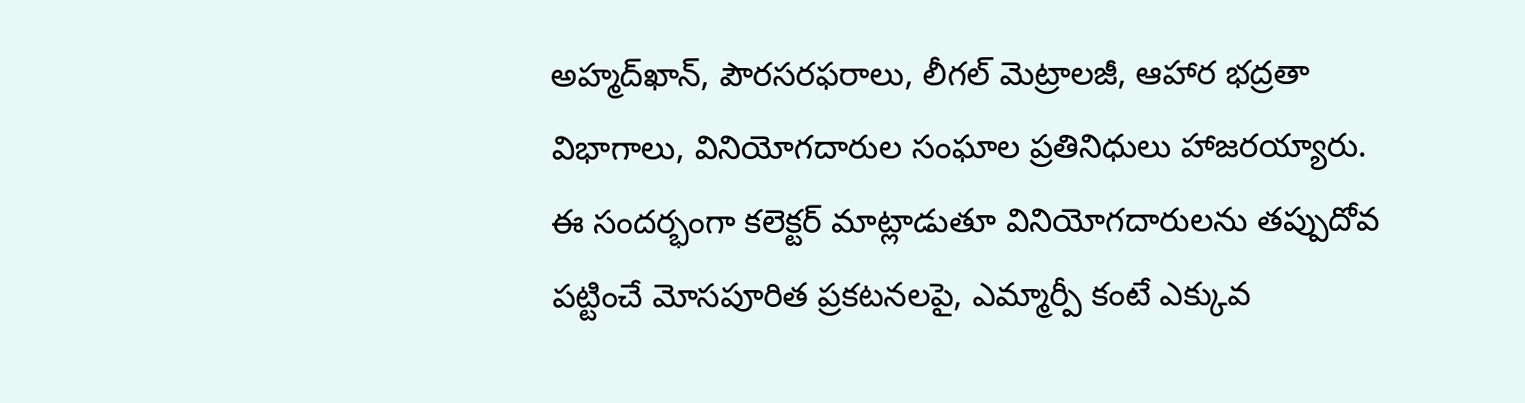అహ్మద్‌ఖాన్‌, పౌరసరఫరాలు, లీగల్‌ మెట్రాలజీ, ఆహార భద్రతా విభాగాలు, వినియోగదారుల సంఘాల ప్రతినిధులు హాజరయ్యారు. ఈ సందర్భంగా కలెక్టర్‌ మాట్లాడుతూ వినియోగదారులను తప్పుదోవ పట్టించే మోసపూరిత ప్రకటనలపై, ఎమ్మార్పీ కంటే ఎక్కువ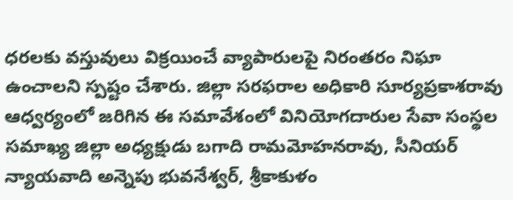ధరలకు వస్తువులు విక్రయించే వ్యాపారులపై నిరంతరం నిఘా ఉంచాలని స్పష్టం చేశారు. జిల్లా సరఫరాల అధికారి సూర్యప్రకాశరావు ఆధ్వర్యంలో జరిగిన ఈ సమావేశంలో వినియోగదారుల సేవా సంస్థల సమాఖ్య జిల్లా అధ్యక్షుడు బగాది రామమోహనరావు, సీనియర్‌ న్యాయవాది అన్నెపు భువనేశ్వర్‌, శ్రీకాకుళం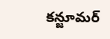కన్జూమర్‌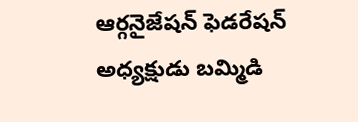ఆర్గనైజేషన్‌ ఫెడరేషన్‌ అధ్యక్షుడు బమ్మిడి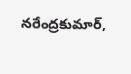నరేంద్రకుమార్‌,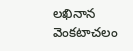లఖినాన వెంకటాచలం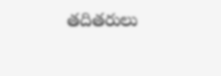తదితరులు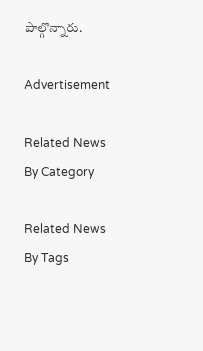పాల్గొన్నారు.

Advertisement

Related News By Category

Related News By Tags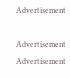Advertisement

Advertisement
Advertisement